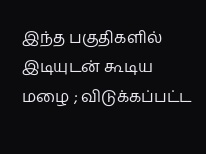இந்த பகுதிகளில் இடியுடன் கூடிய மழை ; விடுக்கப்பட்ட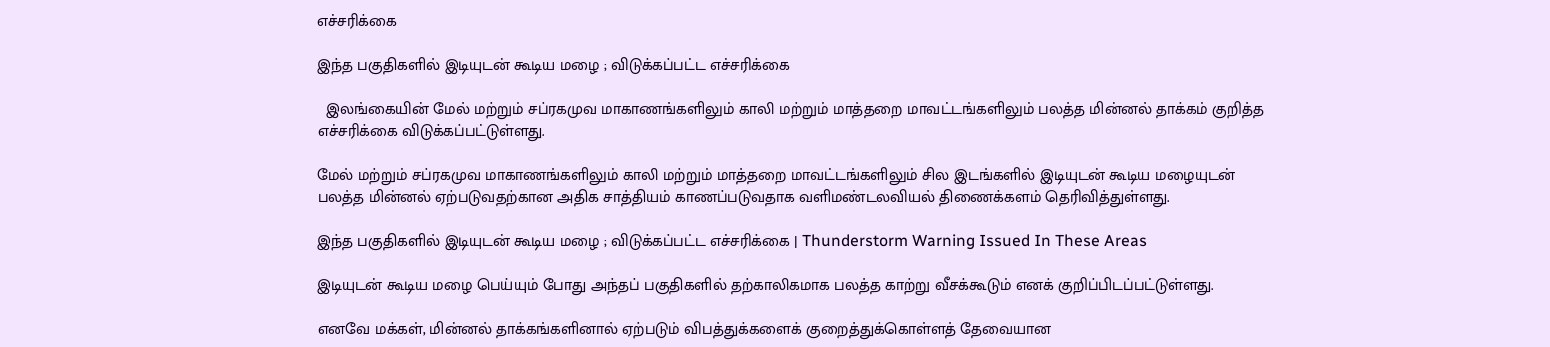எச்சரிக்கை

இந்த பகுதிகளில் இடியுடன் கூடிய மழை ; விடுக்கப்பட்ட எச்சரிக்கை

  இலங்கையின் மேல் மற்றும் சப்ரகமுவ மாகாணங்களிலும் காலி மற்றும் மாத்தறை மாவட்டங்களிலும் பலத்த மின்னல் தாக்கம் குறித்த எச்சரிக்கை விடுக்கப்பட்டுள்ளது.

மேல் மற்றும் சப்ரகமுவ மாகாணங்களிலும் காலி மற்றும் மாத்தறை மாவட்டங்களிலும் சில இடங்களில் இடியுடன் கூடிய மழையுடன் பலத்த மின்னல் ஏற்படுவதற்கான அதிக சாத்தியம் காணப்படுவதாக வளிமண்டலவியல் திணைக்களம் தெரிவித்துள்ளது.

இந்த பகுதிகளில் இடியுடன் கூடிய மழை ; விடுக்கப்பட்ட எச்சரிக்கை | Thunderstorm Warning Issued In These Areas

இடியுடன் கூடிய மழை பெய்யும் போது அந்தப் பகுதிகளில் தற்காலிகமாக பலத்த காற்று வீசக்கூடும் எனக் குறிப்பிடப்பட்டுள்ளது.

எனவே மக்கள், மின்னல் தாக்கங்களினால் ஏற்படும் விபத்துக்களைக் குறைத்துக்கொள்ளத் தேவையான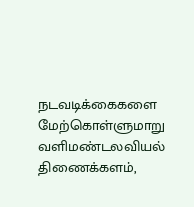நடவடிக்கைகளை மேற்கொள்ளுமாறு வளிமண்டலவியல் திணைக்களம்,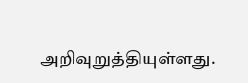அறிவுறுத்தியுள்ளது.